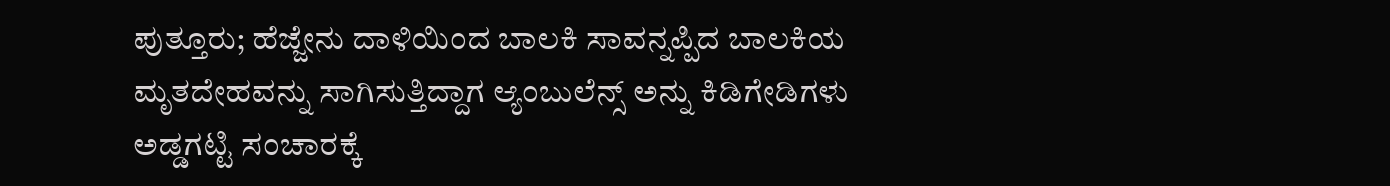ಪುತ್ತೂರು; ಹೆಜ್ಜೇನು ದಾಳಿಯಿಂದ ಬಾಲಕಿ ಸಾವನ್ನಪ್ಪಿದ ಬಾಲಕಿಯ ಮೃತದೇಹವನ್ನು ಸಾಗಿಸುತ್ತಿದ್ದಾಗ ಆ್ಯಂಬುಲೆನ್ಸ್ ಅನ್ನು ಕಿಡಿಗೇಡಿಗಳು ಅಡ್ಡಗಟ್ಟಿ ಸಂಚಾರಕ್ಕೆ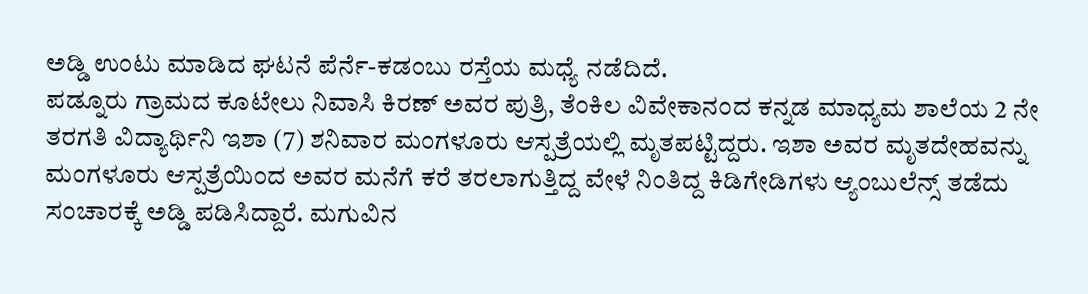ಅಡ್ಡಿ ಉಂಟು ಮಾಡಿದ ಘಟನೆ ಪೆರ್ನೆ-ಕಡಂಬು ರಸ್ತೆಯ ಮಧ್ಯೆ ನಡೆದಿದೆ.
ಪಡ್ನೂರು ಗ್ರಾಮದ ಕೂಟೇಲು ನಿವಾಸಿ ಕಿರಣ್ ಅವರ ಪುತ್ರಿ, ತೆಂಕಿಲ ವಿವೇಕಾನಂದ ಕನ್ನಡ ಮಾಧ್ಯಮ ಶಾಲೆಯ 2 ನೇ ತರಗತಿ ವಿದ್ಯಾರ್ಥಿನಿ ಇಶಾ (7) ಶನಿವಾರ ಮಂಗಳೂರು ಆಸ್ಪತ್ರೆಯಲ್ಲಿ ಮೃತಪಟ್ಟಿದ್ದರು. ಇಶಾ ಅವರ ಮೃತದೇಹವನ್ನು ಮಂಗಳೂರು ಆಸ್ಪತ್ರೆಯಿಂದ ಅವರ ಮನೆಗೆ ಕರೆ ತರಲಾಗುತ್ತಿದ್ದ ವೇಳೆ ನಿಂತಿದ್ದ ಕಿಡಿಗೇಡಿಗಳು ಆ್ಯಂಬುಲೆನ್ಸ್ ತಡೆದು ಸಂಚಾರಕ್ಕೆ ಅಡ್ಡಿ ಪಡಿಸಿದ್ದಾರೆ. ಮಗುವಿನ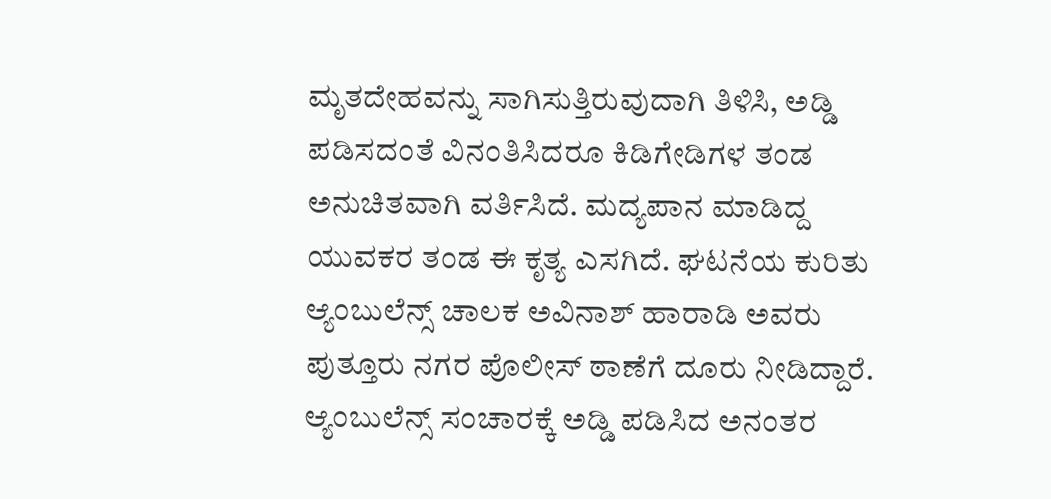ಮೃತದೇಹವನ್ನು ಸಾಗಿಸುತ್ತಿರುವುದಾಗಿ ತಿಳಿಸಿ, ಅಡ್ಡಿ ಪಡಿಸದಂತೆ ವಿನಂತಿಸಿದರೂ ಕಿಡಿಗೇಡಿಗಳ ತಂಡ ಅನುಚಿತವಾಗಿ ವರ್ತಿಸಿದೆ. ಮದ್ಯಪಾನ ಮಾಡಿದ್ದ ಯುವಕರ ತಂಡ ಈ ಕೃತ್ಯ ಎಸಗಿದೆ. ಘಟನೆಯ ಕುರಿತು ಆ್ಯಂಬುಲೆನ್ಸ್ ಚಾಲಕ ಅವಿನಾಶ್ ಹಾರಾಡಿ ಅವರು ಪುತ್ತೂರು ನಗರ ಪೊಲೀಸ್ ಠಾಣೆಗೆ ದೂರು ನೀಡಿದ್ದಾರೆ.
ಆ್ಯಂಬುಲೆನ್ಸ್ ಸಂಚಾರಕ್ಕೆ ಅಡ್ಡಿ ಪಡಿಸಿದ ಅನಂತರ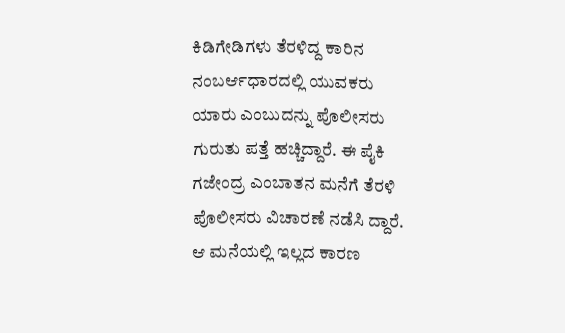ಕಿಡಿಗೇಡಿಗಳು ತೆರಳಿದ್ದ ಕಾರಿನ ನಂಬರ್ಆಧಾರದಲ್ಲಿ ಯುವಕರು ಯಾರು ಎಂಬುದನ್ನು ಪೊಲೀಸರು ಗುರುತು ಪತ್ತೆ ಹಚ್ಚಿದ್ದಾರೆ. ಈ ಪೈಕಿ ಗಜೇಂದ್ರ ಎಂಬಾತನ ಮನೆಗೆ ತೆರಳಿ ಪೊಲೀಸರು ವಿಚಾರಣೆ ನಡೆಸಿ ದ್ದಾರೆ. ಆ ಮನೆಯಲ್ಲಿ ಇಲ್ಲದ ಕಾರಣ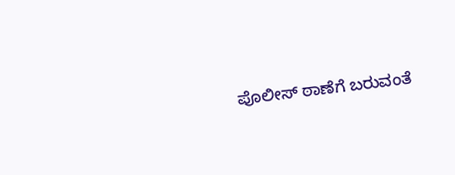ಪೊಲೀಸ್ ಠಾಣೆಗೆ ಬರುವಂತೆ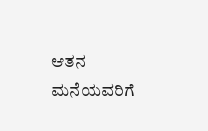ಆತನ ಮನೆಯವರಿಗೆ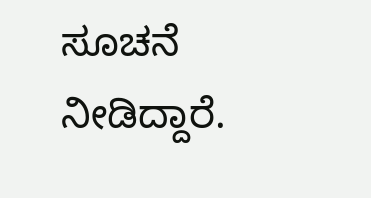ಸೂಚನೆ ನೀಡಿದ್ದಾರೆ.